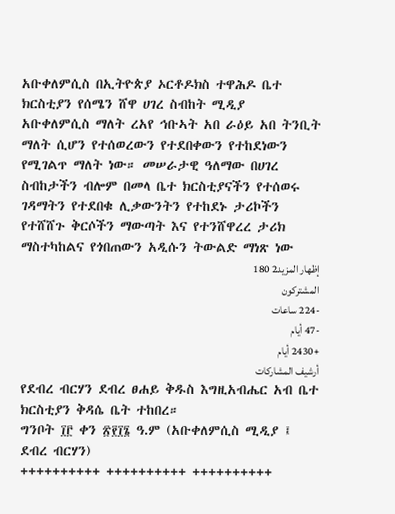አቡቀለምሲስ በኢትዮጵያ ኦርቶዶክስ ተዋሕዶ ቤተ ክርስቲያን የሰሜን ሸዋ ሀገረ ስብከት ሚዲያ
አቡቀለምሲስ ማለት ረአየ ኅቡኣት አበ ራዕይ አበ ትንቢት ማለት ሲሆን የተሰወረውን የተደበቀውን የተከደነውን የሚገልጥ ማለት ነው። መሠራታዊ ዓለማው በሀገረ ስብከታችን ብሎም በመላ ቤተ ክርስቲያናችን የተሰወሩ ገዳማትን የተደበቁ ሊቃውንትን የተከደኑ ታሪኮችን የተሸሸጉ ቅርሶችን ማውጣት እና የተንሸዋረረ ታሪክ ማስተካከልና የጎበጠውን አዲሱን ትውልድ ማነጽ ነው
إظهار المزيد2 180
المشتركون
-224 ساعات
-47 أيام
+2430 أيام
أرشيف المشاركات
የደብረ ብርሃን ደብረ ፀሐይ ቅዱስ እግዚአብሔር አብ ቤተ ክርስቲያን ቅዳሴ ቤት ተከበረ።
ግንቦት ፲፫ ቀን ፳፻፲፮ ዓ.ም (አቡቀለምሲስ ሚዲያ ፤ ደብረ ብርሃን)
++++++++++ ++++++++++ ++++++++++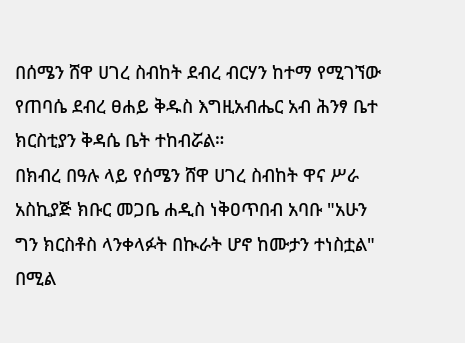በሰሜን ሸዋ ሀገረ ስብከት ደብረ ብርሃን ከተማ የሚገኘው የጠባሴ ደብረ ፀሐይ ቅዱስ እግዚአብሔር አብ ሕንፃ ቤተ ክርስቲያን ቅዳሴ ቤት ተከብሯል።
በክብረ በዓሉ ላይ የሰሜን ሸዋ ሀገረ ስብከት ዋና ሥራ አስኪያጅ ክቡር መጋቤ ሐዲስ ነቅዐጥበብ አባቡ "አሁን ግን ክርስቶስ ላንቀላፉት በኲራት ሆኖ ከሙታን ተነስቷል" በሚል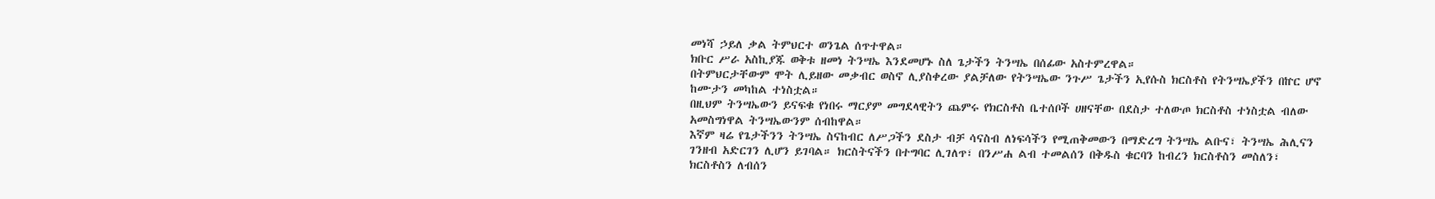መነሻ ኃይለ ቃል ትምህርተ ወንጌል ሰጥተዋል።
ክቡር ሥራ አስኪያጁ ወቅቱ ዘመነ ትንሣኤ እንደመሆኑ ስለ ጌታችን ትንሣኤ በሰፊው አስተምረዋል።
በትምህርታቸውም ሞት ሊይዘው መቃብር ወስኖ ሊያስቀረው ያልቻለው የትንሣኤው ንጉሥ ጌታችን ኢየሱስ ክርስቶስ የትንሣኤያችን በኵር ሆኖ ከሙታን መካከል ተነስቷል።
በዚህም ትንሣኤውን ይናፍቁ የነበሩ ማርያም መግደላዊትን ጨምሩ የክርስቶስ ቤተሰቦች ሀዘናቸው በደስታ ተለውጦ ክርስቶስ ተነስቷል ብለው አመስግነዋል ትንሣኤውንም ሰብከዋል።
እኛም ዛሬ የጌታችንን ትንሣኤ ስናከብር ለሥጋችን ደስታ ብቻ ሳናስብ ለነፍሳችን የሚጠቅመውን በማድረግ ትንሣኤ ልቡና፣ ትንሣኤ ሕሊናን ገንዘብ አድርገን ሊሆን ይገባል። ክርስትናችን በተግባር ሊገለጥ፣ በንሥሐ ልብ ተመልሰን በቅዱስ ቁርባን ከብረን ክርስቶስን መስለን፣ ክርስቶስን ለብሰን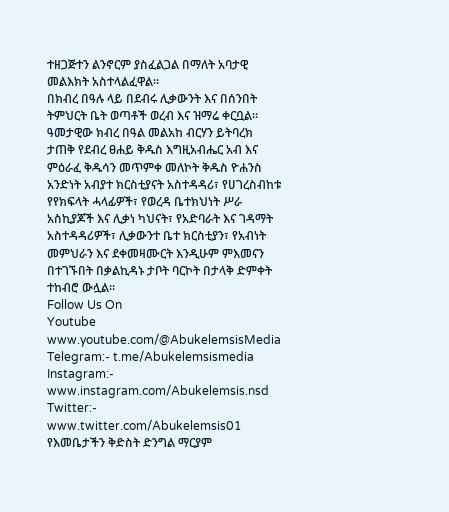ተዘጋጅተን ልንኖርም ያስፈልጋል በማለት አባታዊ መልእክት አስተላልፈዋል።
በክብረ በዓሉ ላይ በደብሩ ሊቃውንት እና በሰንበት ትምህርት ቤት ወጣቶች ወረብ እና ዝማሬ ቀርቧል።
ዓመታዊው ክብረ በዓል መልአከ ብርሃን ይትባረክ ታጠቅ የደብረ ፀሐይ ቅዱስ እግዚአብሔር አብ እና ምዕራፈ ቅዱሳን መጥምቀ መለኮት ቅዱስ ዮሐንስ አንድነት አብያተ ክርስቲያናት አስተዳዳሪ፣ የሀገረስብከቱ የየክፍላት ሓላፊዎች፣ የወረዳ ቤተክህነት ሥራ አስኪያጆች እና ሊቃነ ካህናት፣ የአድባራት እና ገዳማት አስተዳዳሪዎች፣ ሊቃውንተ ቤተ ክርስቲያን፣ የአብነት መምህራን እና ደቀመዛሙርት እንዲሁም ምእመናን በተገኙበት በቃልኪዳኑ ታቦት ባርኮት በታላቅ ድምቀት ተከብሮ ውሏል።
Follow Us On
Youtube www.youtube.com/@AbukelemsisMedia
Telegram:- t.me/Abukelemsismedia
Instagram:- www.instagram.com/Abukelemsis.nsd
Twitter:- www.twitter.com/Abukelemsis01
የእመቤታችን ቅድስት ድንግል ማርያም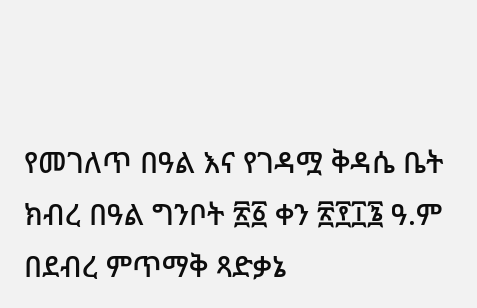የመገለጥ በዓል እና የገዳሟ ቅዳሴ ቤት ክብረ በዓል ግንቦት ፳፩ ቀን ፳፻፲፮ ዓ.ም በደብረ ምጥማቅ ጻድቃኔ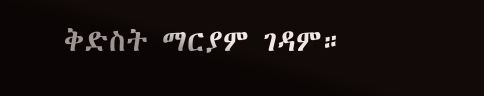ቅድስት ማርያም ገዳም።